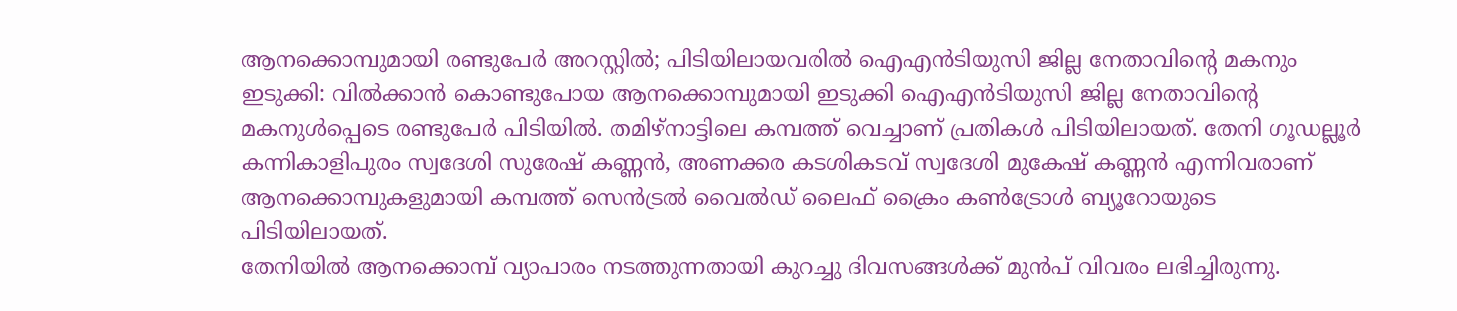ആനക്കൊമ്പുമായി രണ്ടുപേർ അറസ്റ്റിൽ; പിടിയിലായവരിൽ ഐഎൻടിയുസി ജില്ല നേതാവിന്റെ മകനും
ഇടുക്കി: വിൽക്കാൻ കൊണ്ടുപോയ ആനക്കൊമ്പുമായി ഇടുക്കി ഐഎൻടിയുസി ജില്ല നേതാവിന്റെ മകനുൾപ്പെടെ രണ്ടുപേർ പിടിയിൽ. തമിഴ്നാട്ടിലെ കമ്പത്ത് വെച്ചാണ് പ്രതികൾ പിടിയിലായത്. തേനി ഗൂഡല്ലൂർ കന്നികാളിപുരം സ്വദേശി സുരേഷ് കണ്ണൻ, അണക്കര കടശികടവ് സ്വദേശി മുകേഷ് കണ്ണൻ എന്നിവരാണ് ആനക്കൊമ്പുകളുമായി കമ്പത്ത് സെൻട്രൽ വൈൽഡ് ലൈഫ് ക്രൈം കൺട്രോൾ ബ്യൂറോയുടെ പിടിയിലായത്.
തേനിയിൽ ആനക്കൊമ്പ് വ്യാപാരം നടത്തുന്നതായി കുറച്ചു ദിവസങ്ങൾക്ക് മുൻപ് വിവരം ലഭിച്ചിരുന്നു.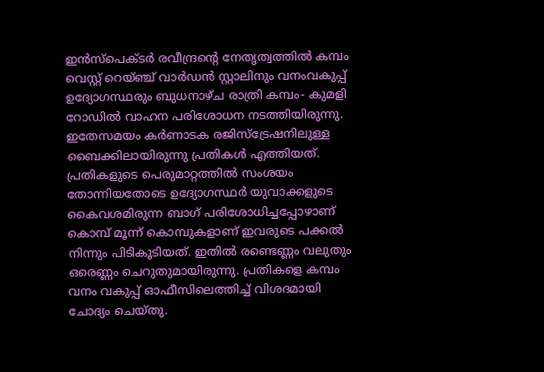ഇൻസ്പെക്ടർ രവീന്ദ്രന്റെ നേതൃത്വത്തിൽ കമ്പം വെസ്റ്റ് റെയ്ഞ്ച് വാർഡൻ സ്റ്റാലിനും വനംവകുപ്പ് ഉദ്യോഗസ്ഥരും ബുധനാഴ്ച രാത്രി കമ്പം- കുമളി റോഡിൽ വാഹന പരിശോധന നടത്തിയിരുന്നു. ഇതേസമയം കർണാടക രജിസ്ട്രേഷനിലുള്ള ബൈക്കിലായിരുന്നു പ്രതികൾ എത്തിയത്.
പ്രതികളുടെ പെരുമാറ്റത്തിൽ സംശയം തോന്നിയതോടെ ഉദ്യോഗസ്ഥർ യുവാക്കളുടെ കൈവശമിരുന്ന ബാഗ് പരിശോധിച്ചപ്പോഴാണ് കൊമ്പ് മൂന്ന് കൊമ്പുകളാണ് ഇവരുടെ പക്കൽ നിന്നും പിടികൂടിയത്. ഇതിൽ രണ്ടെണ്ണം വലുതും ഒരെണ്ണം ചെറുതുമായിരുന്നു. പ്രതികളെ കമ്പം വനം വകുപ്പ് ഓഫീസിലെത്തിച്ച് വിശദമായി ചോദ്യം ചെയ്തു.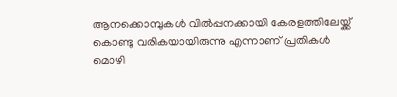ആനക്കൊമ്പുകൾ വിൽപ്പനക്കായി കേരളത്തിലേയ്ക്ക് കൊണ്ടു വരികയായിരുന്നു എന്നാണ് പ്രതികൾ മൊഴി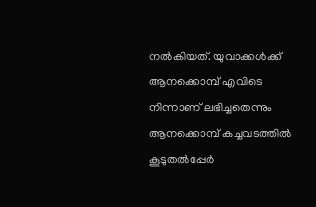നൽകിയത്. യുവാക്കൾക്ക് ആനക്കൊമ്പ് എവിടെ നിന്നാണ് ലഭിച്ചതെന്നും ആനക്കൊമ്പ് കച്ചവടത്തിൽ കൂടുതൽപ്പേർ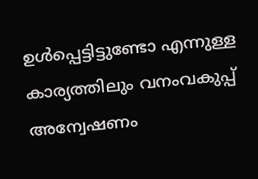ഉൾപ്പെട്ടിട്ടുണ്ടോ എന്നുള്ള കാര്യത്തിലും വനംവകുപ്പ് അന്വേഷണം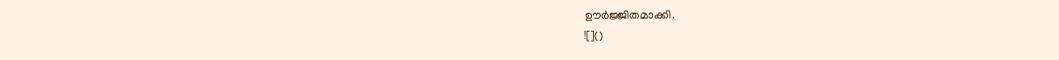ഊർജ്ജിതമാക്കി.
![]()